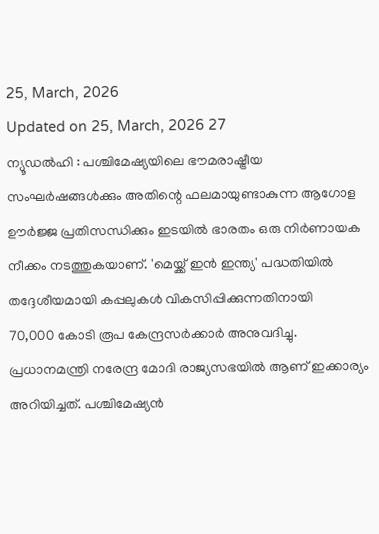25, March, 2026
Updated on 25, March, 2026 27
ന്യൂഡൽഹി : പശ്ചിമേഷ്യയിലെ ഭൗമരാഷ്ട്രീയ സംഘർഷങ്ങൾക്കും അതിന്റെ ഫലമായുണ്ടാകുന്ന ആഗോള ഊർജ്ജ പ്രതിസന്ധിക്കും ഇടയിൽ ഭാരതം ഒരു നിർണായക നീക്കം നടത്തുകയാണ്. 'മെയ്ക്ക് ഇൻ ഇന്ത്യ' പദ്ധതിയിൽ തദ്ദേശീയമായി കപ്പലുകൾ വികസിപ്പിക്കുന്നതിനായി
70,000 കോടി രൂപ കേന്ദ്രസർക്കാർ അനുവദിച്ചു. പ്രധാനമന്ത്രി നരേന്ദ്ര മോദി രാജ്യസഭയിൽ ആണ് ഇക്കാര്യം അറിയിച്ചത്. പശ്ചിമേഷ്യൻ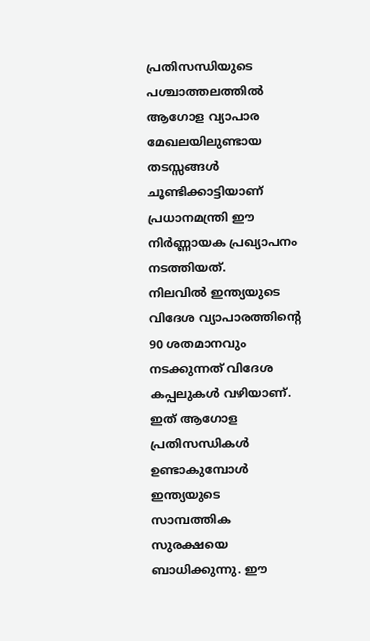പ്രതിസന്ധിയുടെ പശ്ചാത്തലത്തിൽ ആഗോള വ്യാപാര മേഖലയിലുണ്ടായ തടസ്സങ്ങൾ ചൂണ്ടിക്കാട്ടിയാണ് പ്രധാനമന്ത്രി ഈ നിർണ്ണായക പ്രഖ്യാപനം നടത്തിയത്.
നിലവിൽ ഇന്ത്യയുടെ വിദേശ വ്യാപാരത്തിന്റെ 90 ശതമാനവും നടക്കുന്നത് വിദേശ കപ്പലുകൾ വഴിയാണ്. ഇത് ആഗോള പ്രതിസന്ധികൾ ഉണ്ടാകുമ്പോൾ ഇന്ത്യയുടെ സാമ്പത്തിക സുരക്ഷയെ ബാധിക്കുന്നു. ഈ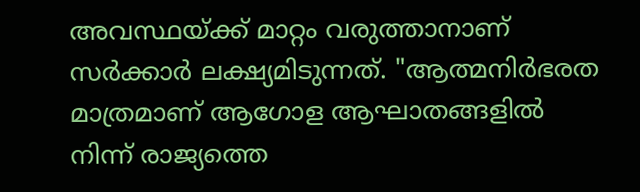അവസ്ഥയ്ക്ക് മാറ്റം വരുത്താനാണ് സർക്കാർ ലക്ഷ്യമിടുന്നത്. "ആത്മനിർഭരത മാത്രമാണ് ആഗോള ആഘാതങ്ങളിൽ നിന്ന് രാജ്യത്തെ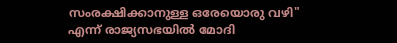സംരക്ഷിക്കാനുള്ള ഒരേയൊരു വഴി" എന്ന് രാജ്യസഭയിൽ മോദി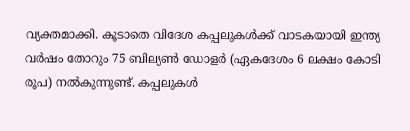വ്യക്തമാക്കി. കൂടാതെ വിദേശ കപ്പലുകൾക്ക് വാടകയായി ഇന്ത്യ വർഷം തോറും 75 ബില്യൺ ഡോളർ (ഏകദേശം 6 ലക്ഷം കോടി രൂപ) നൽകുന്നുണ്ട്. കപ്പലുകൾ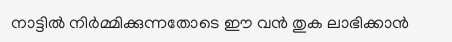നാട്ടിൽ നിർമ്മിക്കുന്നതോടെ ഈ വൻ തുക ലാഭിക്കാൻ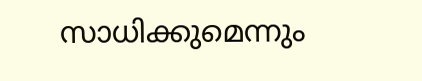സാധിക്കുമെന്നും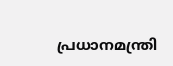പ്രധാനമന്ത്രി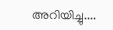അറിയിച്ചു....